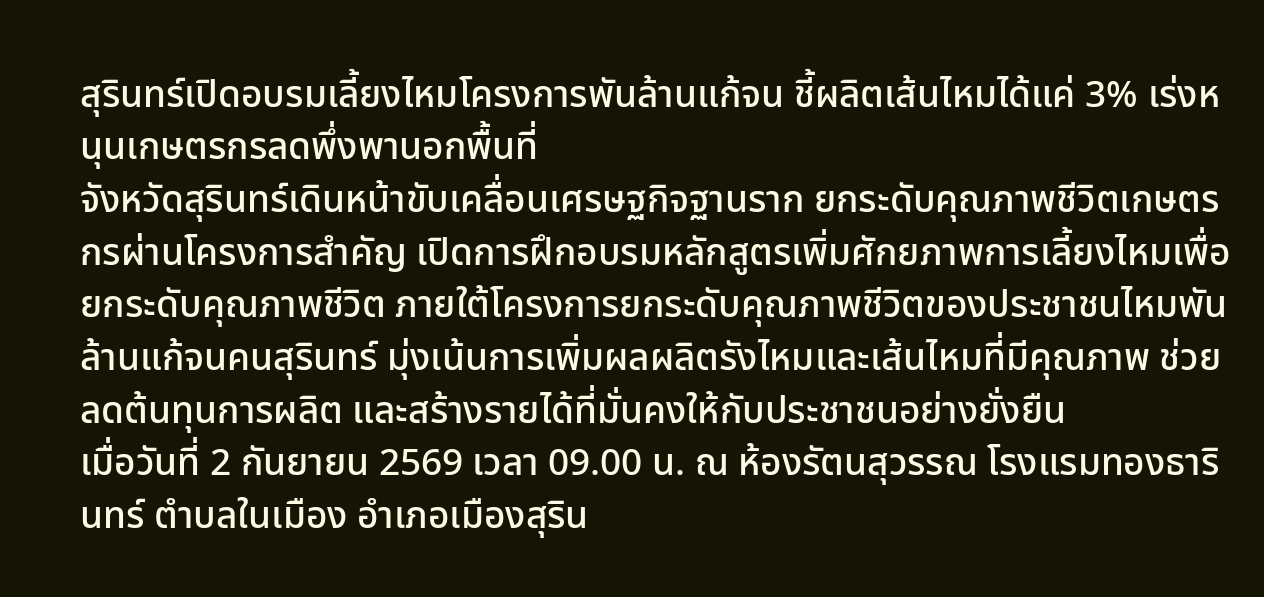สุรินทร์เปิดอบรมเลี้ยงไหมโครงการพันล้านแก้จน ชี้ผลิตเส้นไหมได้แค่ 3% เร่งหนุนเกษตรกรลดพึ่งพานอกพื้นที่
จังหวัดสุรินทร์เดินหน้าขับเคลื่อนเศรษฐกิจฐานราก ยกระดับคุณภาพชีวิตเกษตรกรผ่านโครงการสำคัญ เปิดการฝึกอบรมหลักสูตรเพิ่มศักยภาพการเลี้ยงไหมเพื่อยกระดับคุณภาพชีวิต ภายใต้โครงการยกระดับคุณภาพชีวิตของประชาชนไหมพันล้านแก้จนคนสุรินทร์ มุ่งเน้นการเพิ่มผลผลิตรังไหมและเส้นไหมที่มีคุณภาพ ช่วยลดต้นทุนการผลิต และสร้างรายได้ที่มั่นคงให้กับประชาชนอย่างยั่งยืน
เมื่อวันที่ 2 กันยายน 2569 เวลา 09.00 น. ณ ห้องรัตนสุวรรณ โรงแรมทองธารินทร์ ตำบลในเมือง อำเภอเมืองสุริน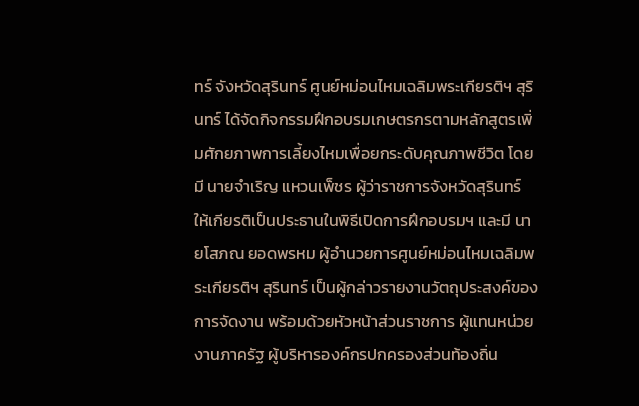ทร์ จังหวัดสุรินทร์ ศูนย์หม่อนไหมเฉลิมพระเกียรติฯ สุรินทร์ ได้จัดกิจกรรมฝึกอบรมเกษตรกรตามหลักสูตรเพิ่มศักยภาพการเลี้ยงไหมเพื่อยกระดับคุณภาพชีวิต โดยมี นายจำเริญ แหวนเพ็ชร ผู้ว่าราชการจังหวัดสุรินทร์ ให้เกียรติเป็นประธานในพิธีเปิดการฝึกอบรมฯ และมี นายโสภณ ยอดพรหม ผู้อำนวยการศูนย์หม่อนไหมเฉลิมพระเกียรติฯ สุรินทร์ เป็นผู้กล่าวรายงานวัตถุประสงค์ของการจัดงาน พร้อมด้วยหัวหน้าส่วนราชการ ผู้แทนหน่วยงานภาครัฐ ผู้บริหารองค์กรปกครองส่วนท้องถิ่น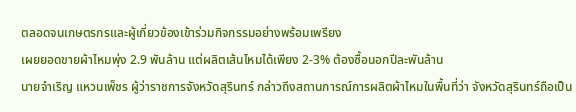ตลอดจนเกษตรกรและผู้เกี่ยวข้องเข้าร่วมกิจกรรมอย่างพร้อมเพรียง
เผยยอดขายผ้าไหมพุ่ง 2.9 พันล้าน แต่ผลิตเส้นไหมได้เพียง 2-3% ต้องซื้อนอกปีละพันล้าน
นายจำเริญ แหวนเพ็ชร ผู้ว่าราชการจังหวัดสุรินทร์ กล่าวถึงสถานการณ์การผลิตผ้าไหมในพื้นที่ว่า จังหวัดสุรินทร์ถือเป็น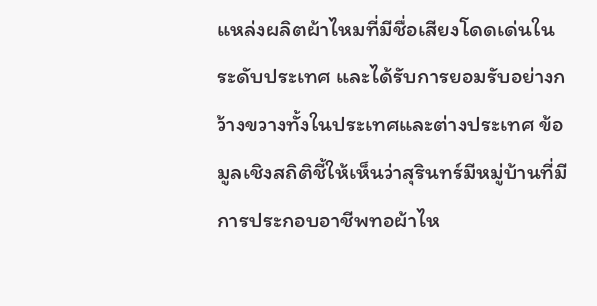แหล่งผลิตผ้าไหมที่มีชื่อเสียงโดดเด่นในระดับประเทศ และได้รับการยอมรับอย่างกว้างขวางทั้งในประเทศและต่างประเทศ ข้อมูลเชิงสถิติชี้ให้เห็นว่าสุรินทร์มีหมู่บ้านที่มีการประกอบอาชีพทอผ้าไห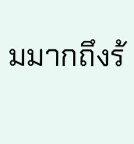มมากถึงร้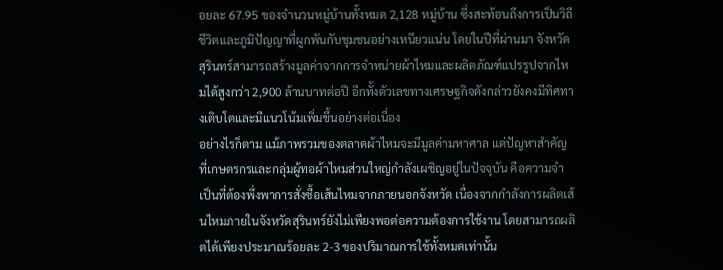อยละ 67.95 ของจำนวนหมู่บ้านทั้งหมด 2,128 หมู่บ้าน ซึ่งสะท้อนถึงการเป็นวิถีชีวิตและภูมิปัญญาที่ผูกพันกับชุมชนอย่างเหนียวแน่น โดยในปีที่ผ่านมา จังหวัดสุรินทร์สามารถสร้างมูลค่าจากการจำหน่ายผ้าไหมและผลิตภัณฑ์แปรรูปจากไหมได้สูงกว่า 2,900 ล้านบาทต่อปี อีกทั้งตัวเลขทางเศรษฐกิจดังกล่าวยังคงมีทิศทางเติบโตและมีแนวโน้มเพิ่มขึ้นอย่างต่อเนื่อง
อย่างไรก็ตาม แม้ภาพรวมของตลาดผ้าไหมจะมีมูลค่ามหาศาล แต่ปัญหาสำคัญที่เกษตรกรและกลุ่มผู้ทอผ้าไหมส่วนใหญ่กำลังเผชิญอยู่ในปัจจุบัน คือความจำเป็นที่ต้องพึ่งพาการสั่งซื้อเส้นไหมจากภายนอกจังหวัด เนื่องจากกำลังการผลิตเส้นไหมภายในจังหวัดสุรินทร์ยังไม่เพียงพอต่อความต้องการใช้งาน โดยสามารถผลิตได้เพียงประมาณร้อยละ 2-3 ของปริมาณการใช้ทั้งหมดเท่านั้น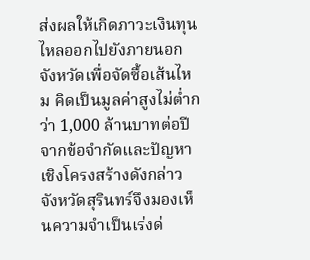ส่งผลให้เกิดภาวะเงินทุนไหลออกไปยังภายนอกจังหวัดเพื่อจัดซื้อเส้นไหม คิดเป็นมูลค่าสูงไม่ต่ำกว่า 1,000 ล้านบาทต่อปี
จากข้อจำกัดและปัญหาเชิงโครงสร้างดังกล่าว จังหวัดสุรินทร์จึงมองเห็นความจำเป็นเร่งด่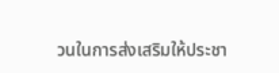วนในการส่งเสริมให้ประชา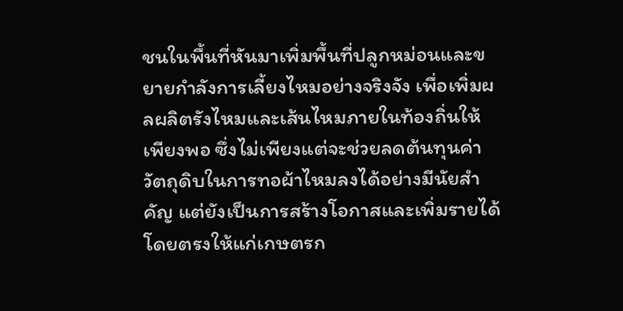ชนในพื้นที่หันมาเพิ่มพื้นที่ปลูกหม่อนและขยายกำลังการเลี้ยงไหมอย่างจริงจัง เพื่อเพิ่มผลผลิตรังไหมและเส้นไหมภายในท้องถิ่นให้เพียงพอ ซึ่งไม่เพียงแต่จะช่วยลดต้นทุนค่าวัตถุดิบในการทอผ้าไหมลงได้อย่างมีนัยสำคัญ แต่ยังเป็นการสร้างโอกาสและเพิ่มรายได้โดยตรงให้แก่เกษตรก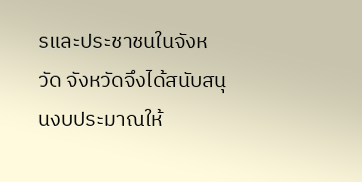รและประชาชนในจังหวัด จังหวัดจึงได้สนับสนุนงบประมาณให้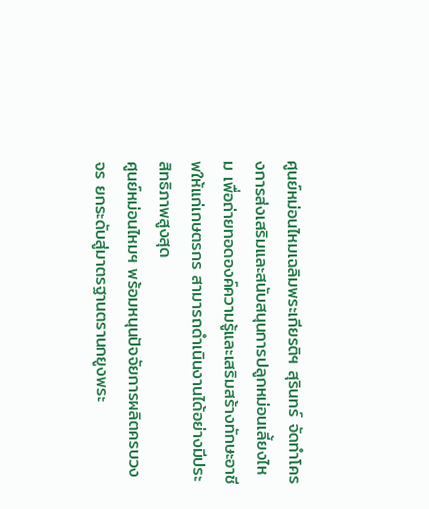ศูนย์หม่อนไหมเฉลิมพระเกียรติฯ สุรินทร์ จัดทำโครงการส่งเสริมและสนับสนุนการปลูกหม่อนเลี้ยงไหม เพื่อถ่ายทอดองค์ความรู้และเสริมสร้างทักษะอาชีพให้แก่เกษตรกร สามารถดำเนินงานได้อย่างมีประสิทธิภาพสูงสุด
ศูนย์หม่อนไหมฯ พร้อมหนุนปัจจัยการผลิตครบวงจร ยกระดับสู่มาตรฐานตรานกยูงพระ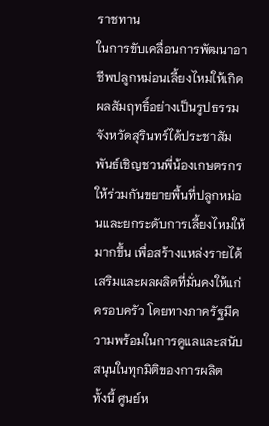ราชทาน
ในการขับเคลื่อนการพัฒนาอาชีพปลูกหม่อนเลี้ยงไหมให้เกิดผลสัมฤทธิ์อย่างเป็นรูปธรรม จังหวัดสุรินทร์ได้ประชาสัมพันธ์เชิญชวนพี่น้องเกษตรกรให้ร่วมกันขยายพื้นที่ปลูกหม่อนและยกระดับการเลี้ยงไหมให้มากขึ้น เพื่อสร้างแหล่งรายได้เสริมและผลผลิตที่มั่นคงให้แก่ครอบครัว โดยทางภาครัฐมีความพร้อมในการดูแลและสนับสนุนในทุกมิติของการผลิต
ทั้งนี้ ศูนย์ห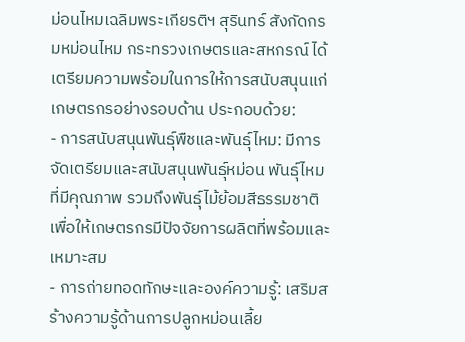ม่อนไหมเฉลิมพระเกียรติฯ สุรินทร์ สังกัดกรมหม่อนไหม กระทรวงเกษตรและสหกรณ์ ได้เตรียมความพร้อมในการให้การสนับสนุนแก่เกษตรกรอย่างรอบด้าน ประกอบด้วย:
- การสนับสนุนพันธุ์พืชและพันธุ์ไหม: มีการจัดเตรียมและสนับสนุนพันธุ์หม่อน พันธุ์ไหมที่มีคุณภาพ รวมถึงพันธุ์ไม้ย้อมสีธรรมชาติ เพื่อให้เกษตรกรมีปัจจัยการผลิตที่พร้อมและเหมาะสม
- การถ่ายทอดทักษะและองค์ความรู้: เสริมสร้างความรู้ด้านการปลูกหม่อนเลี้ย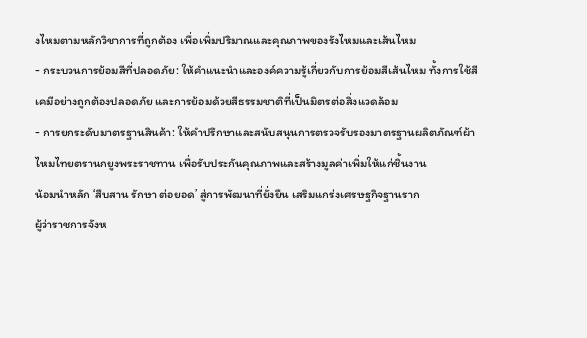งไหมตามหลักวิชาการที่ถูกต้อง เพื่อเพิ่มปริมาณและคุณภาพของรังไหมและเส้นไหม
- กระบวนการย้อมสีที่ปลอดภัย: ให้คำแนะนำและองค์ความรู้เกี่ยวกับการย้อมสีเส้นไหม ทั้งการใช้สีเคมีอย่างถูกต้องปลอดภัย และการย้อมด้วยสีธรรมชาติที่เป็นมิตรต่อสิ่งแวดล้อม
- การยกระดับมาตรฐานสินค้า: ให้คำปรึกษาและสนับสนุนการตรวจรับรองมาตรฐานผลิตภัณฑ์ผ้าไหมไทยตรานกยูงพระราชทาน เพื่อรับประกันคุณภาพและสร้างมูลค่าเพิ่มให้แก่ชิ้นงาน
น้อมนำหลัก ‘สืบสาน รักษา ต่อยอด’ สู่การพัฒนาที่ยั่งยืน เสริมแกร่งเศรษฐกิจฐานราก
ผู้ว่าราชการจังห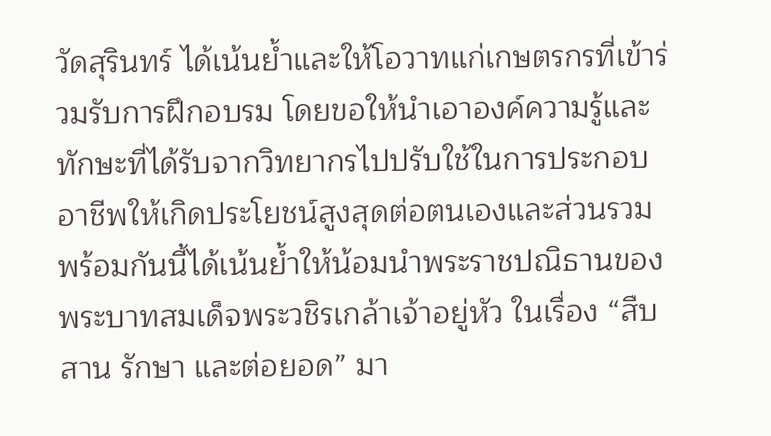วัดสุรินทร์ ได้เน้นย้ำและให้โอวาทแก่เกษตรกรที่เข้าร่วมรับการฝึกอบรม โดยขอให้นำเอาองค์ความรู้และทักษะที่ได้รับจากวิทยากรไปปรับใช้ในการประกอบอาชีพให้เกิดประโยชน์สูงสุดต่อตนเองและส่วนรวม พร้อมกันนี้ได้เน้นย้ำให้น้อมนำพระราชปณิธานของพระบาทสมเด็จพระวชิรเกล้าเจ้าอยู่หัว ในเรื่อง “สืบสาน รักษา และต่อยอด” มา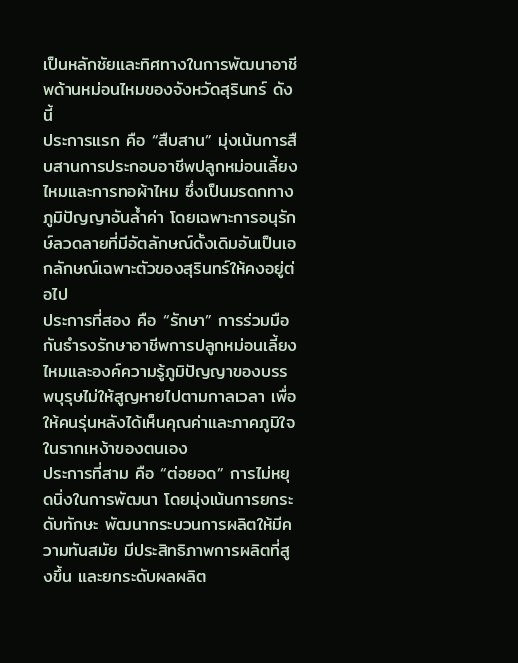เป็นหลักชัยและทิศทางในการพัฒนาอาชีพด้านหม่อนไหมของจังหวัดสุรินทร์ ดังนี้
ประการแรก คือ “สืบสาน” มุ่งเน้นการสืบสานการประกอบอาชีพปลูกหม่อนเลี้ยงไหมและการทอผ้าไหม ซึ่งเป็นมรดกทางภูมิปัญญาอันล้ำค่า โดยเฉพาะการอนุรักษ์ลวดลายที่มีอัตลักษณ์ดั้งเดิมอันเป็นเอกลักษณ์เฉพาะตัวของสุรินทร์ให้คงอยู่ต่อไป
ประการที่สอง คือ “รักษา” การร่วมมือกันธำรงรักษาอาชีพการปลูกหม่อนเลี้ยงไหมและองค์ความรู้ภูมิปัญญาของบรรพบุรุษไม่ให้สูญหายไปตามกาลเวลา เพื่อให้คนรุ่นหลังได้เห็นคุณค่าและภาคภูมิใจในรากเหง้าของตนเอง
ประการที่สาม คือ “ต่อยอด” การไม่หยุดนิ่งในการพัฒนา โดยมุ่งเน้นการยกระดับทักษะ พัฒนากระบวนการผลิตให้มีความทันสมัย มีประสิทธิภาพการผลิตที่สูงขึ้น และยกระดับผลผลิต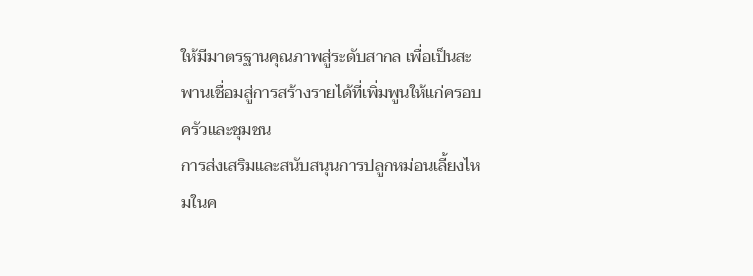ให้มีมาตรฐานคุณภาพสู่ระดับสากล เพื่อเป็นสะพานเชื่อมสู่การสร้างรายได้ที่เพิ่มพูนให้แก่ครอบครัวและชุมชน
การส่งเสริมและสนับสนุนการปลูกหม่อนเลี้ยงไหมในค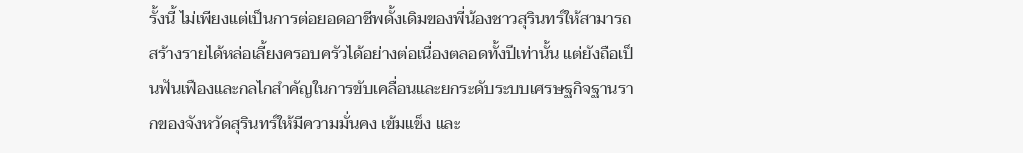รั้งนี้ ไม่เพียงแต่เป็นการต่อยอดอาชีพดั้งเดิมของพี่น้องชาวสุรินทร์ให้สามารถสร้างรายได้หล่อเลี้ยงครอบครัวได้อย่างต่อเนื่องตลอดทั้งปีเท่านั้น แต่ยังถือเป็นฟันเฟืองและกลไกสำคัญในการขับเคลื่อนและยกระดับระบบเศรษฐกิจฐานรากของจังหวัดสุรินทร์ให้มีความมั่นคง เข้มแข็ง และ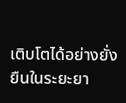เติบโตได้อย่างยั่งยืนในระยะยา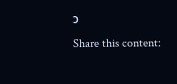ว
Share this content: